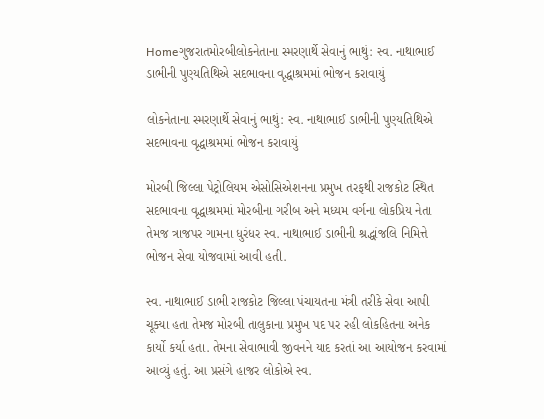Homeગુજરાતમોરબીલોકનેતાના સ્મરણાર્થે સેવાનું ભાથું: સ્વ. નાથાભાઈ ડાભીની પુણ્યતિથિએ સદભાવના વૃદ્ધાશ્રમમાં ભોજન કરાવાયું

લોકનેતાના સ્મરણાર્થે સેવાનું ભાથું: સ્વ. નાથાભાઈ ડાભીની પુણ્યતિથિએ સદભાવના વૃદ્ધાશ્રમમાં ભોજન કરાવાયું

મોરબી જિલ્લા પેટ્રોલિયમ એસોસિએશનના પ્રમુખ તરફથી રાજકોટ સ્થિત સદભાવના વૃદ્ધાશ્રમમાં મોરબીના ગરીબ અને મધ્યમ વર્ગના લોકપ્રિય નેતા તેમજ ત્રાજપર ગામના ધુરંધર સ્વ. નાથાભાઈ ડાભીની શ્રદ્ધાંજલિ નિમિત્તે ભોજન સેવા યોજવામાં આવી હતી.

સ્વ. નાથાભાઈ ડાભી રાજકોટ જિલ્લા પંચાયતના મંત્રી તરીકે સેવા આપી ચૂક્યા હતા તેમજ મોરબી તાલુકાના પ્રમુખ પદ પર રહી લોકહિતના અનેક કાર્યો કર્યા હતા. તેમના સેવાભાવી જીવનને યાદ કરતાં આ આયોજન કરવામાં આવ્યું હતું. આ પ્રસંગે હાજર લોકોએ સ્વ.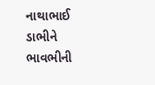નાથાભાઈ ડાભીને ભાવભીની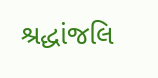શ્રદ્ધાંજલિ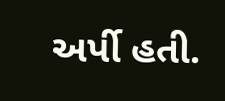અર્પી હતી.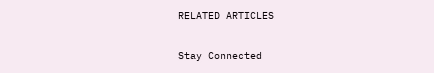RELATED ARTICLES

Stay Connected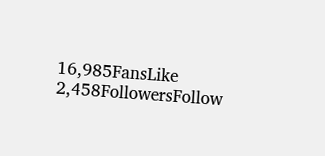16,985FansLike
2,458FollowersFollow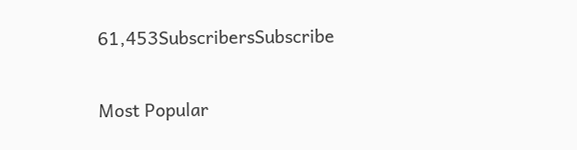61,453SubscribersSubscribe

Most Popular